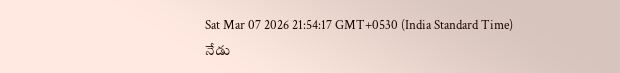Sat Mar 07 2026 21:54:17 GMT+0530 (India Standard Time)
నేడు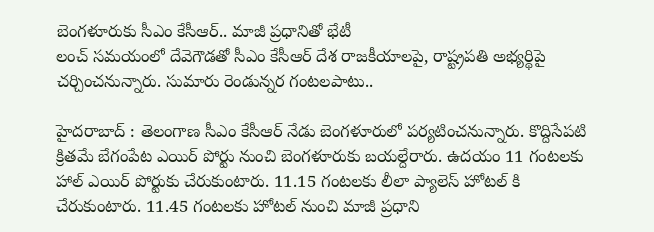బెంగళూరుకు సీఎం కేసీఆర్.. మాజీ ప్రధానితో భేటీ
లంచ్ సమయంలో దేవెగౌడతో సీఎం కేసీఆర్ దేశ రాజకీయాలపై, రాష్ట్రపతి అభ్యర్థిపై చర్చించనున్నారు. సుమారు రెండున్నర గంటలపాటు..

హైదరాబాద్ : తెలంగాణ సీఎం కేసీఆర్ నేడు బెంగళూరులో పర్యటించనున్నారు. కొద్దిసేపటి క్రితమే బేగంపేట ఎయిర్ పోర్టు నుంచి బెంగళూరుకు బయల్దేరారు. ఉదయం 11 గంటలకు హాల్ ఎయిర్ పోర్టుకు చేరుకుంటారు. 11.15 గంటలకు లీలా ప్యాలెస్ హోటల్ కి చేరుకుంటారు. 11.45 గంటలకు హోటల్ నుంచి మాజీ ప్రధాని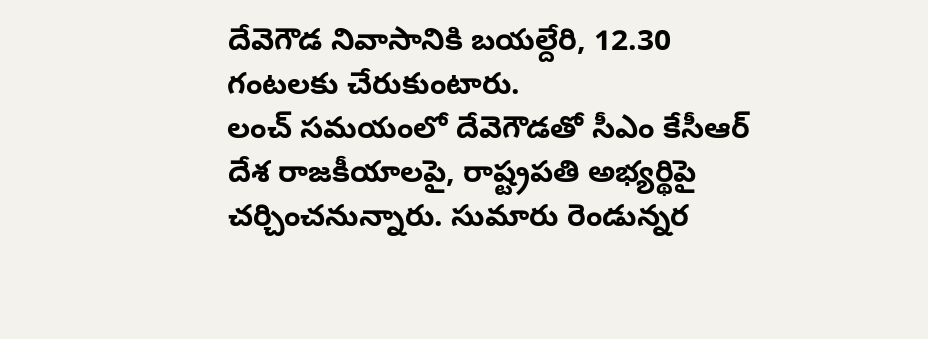దేవెగౌడ నివాసానికి బయల్దేరి, 12.30 గంటలకు చేరుకుంటారు.
లంచ్ సమయంలో దేవెగౌడతో సీఎం కేసీఆర్ దేశ రాజకీయాలపై, రాష్ట్రపతి అభ్యర్థిపై చర్చించనున్నారు. సుమారు రెండున్నర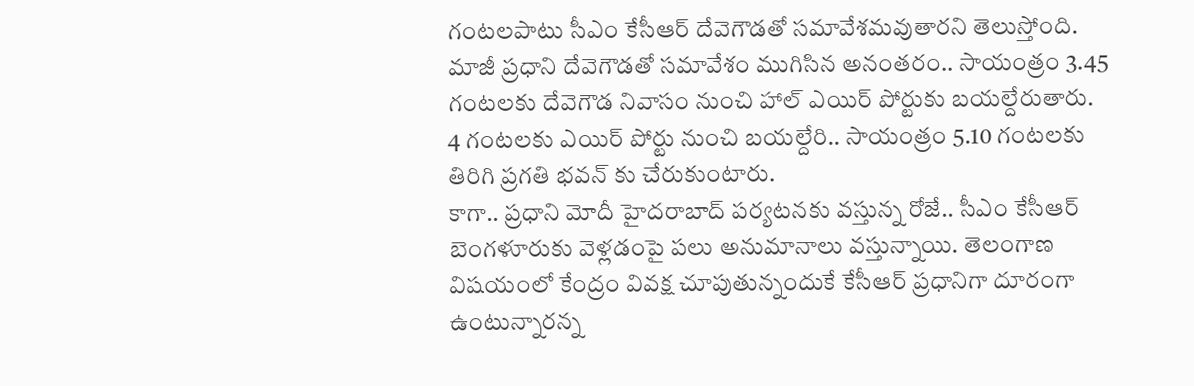గంటలపాటు సీఎం కేసీఆర్ దేవెగౌడతో సమావేశమవుతారని తెలుస్తోంది. మాజీ ప్రధాని దేవెగౌడతో సమావేశం ముగిసిన అనంతరం.. సాయంత్రం 3.45 గంటలకు దేవెగౌడ నివాసం నుంచి హాల్ ఎయిర్ పోర్టుకు బయల్దేరుతారు. 4 గంటలకు ఎయిర్ పోర్టు నుంచి బయల్దేరి.. సాయంత్రం 5.10 గంటలకు తిరిగి ప్రగతి భవన్ కు చేరుకుంటారు.
కాగా.. ప్రధాని మోదీ హైదరాబాద్ పర్యటనకు వస్తున్న రోజే.. సీఎం కేసీఆర్ బెంగళూరుకు వెళ్లడంపై పలు అనుమానాలు వస్తున్నాయి. తెలంగాణ విషయంలో కేంద్రం వివక్ష చూపుతున్నందుకే కేసీఆర్ ప్రధానిగా దూరంగా ఉంటున్నారన్న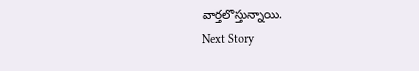వార్తలొస్తున్నాయి.
Next Story